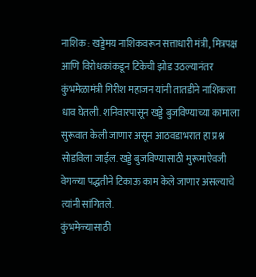नाशिक : खड्डेमय नाशिकवरून सत्ताधारी मंत्री, मित्रपक्ष आणि विरोधकांकडून टिकेची झोड उठल्यानंतर कुंभमेळामंत्री गिरीश महाजन यांनी तातडीने नाशिकला धाव घेतली. शनिवारपासून खड्डे बुजविण्याच्या कामाला सुरूवात केली जाणार असून आठवडाभरात हा प्रश्न सोडविला जाईल. खड्डे बुजविण्यासाठी मुरूमाऐवजी वेगळ्या पद्धतीने टिकाऊ काम केले जाणार असल्याचे त्यांनी सांगितले.
कुंभमेळ्यासाठी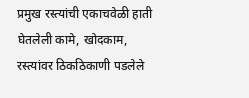प्रमुख रस्त्यांची एकाचवेळी हाती घेतलेली कामे, खोदकाम, रस्त्यांवर ठिकठिकाणी पडलेले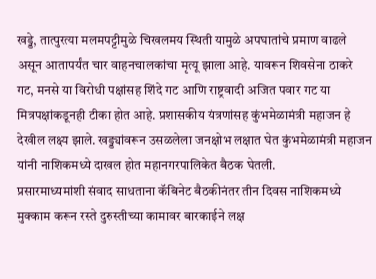खड्डे, तात्पुरत्या मलमपट्टीमुळे चिखलमय स्थिती यामुळे अपघातांचे प्रमाण वाढले असून आतापर्यंत चार वाहनचालकांचा मृत्यू झाला आहे. यावरून शिवसेना ठाकरे गट, मनसे या विरोधी पक्षांसह शिंदे गट आणि राष्ट्रवादी अजित पवार गट या मित्रपक्षांकडूनही टीका होत आहे. प्रशासकीय यंत्रणांसह कुंभमेळामंत्री महाजन हे देखील लक्ष्य झाले. खड्ड्यांवरून उसळलेला जनक्षोभ लक्षात घेत कुंभमेळामंत्री महाजन यांनी नाशिकमध्ये दाखल होत महानगरपालिकेत बैठक घेतली.
प्रसारमाध्यमांशी संवाद साधताना कॅबिनेट बैठकीनंतर तीन दिवस नाशिकमध्ये मुक्काम करून रस्ते दुरुस्तीच्या कामावर बारकाईने लक्ष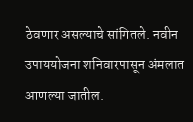ठेवणार असल्याचे सांगितले. नवीन उपाययोजना शनिवारपासून अंमलात आणल्या जातील.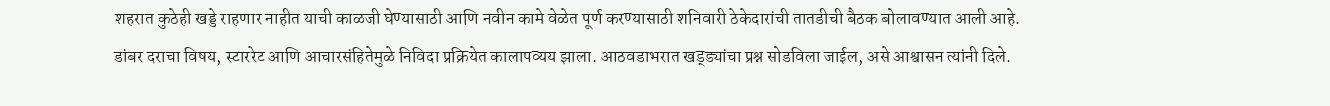शहरात कुठेही खड्डे राहणार नाहीत याची काळजी घेण्यासाठी आणि नवीन कामे वेळेत पूर्ण करण्यासाठी शनिवारी ठेकेदारांची तातडीची बैठक बोलावण्यात आली आहे. डांबर दराचा विषय, स्टाररेट आणि आचारसंहितेमुळे निविदा प्रक्रियेत कालापव्यय झाला. आठवडाभरात खड्ड्यांचा प्रश्न सोडविला जाईल, असे आश्वासन त्यांनी दिले.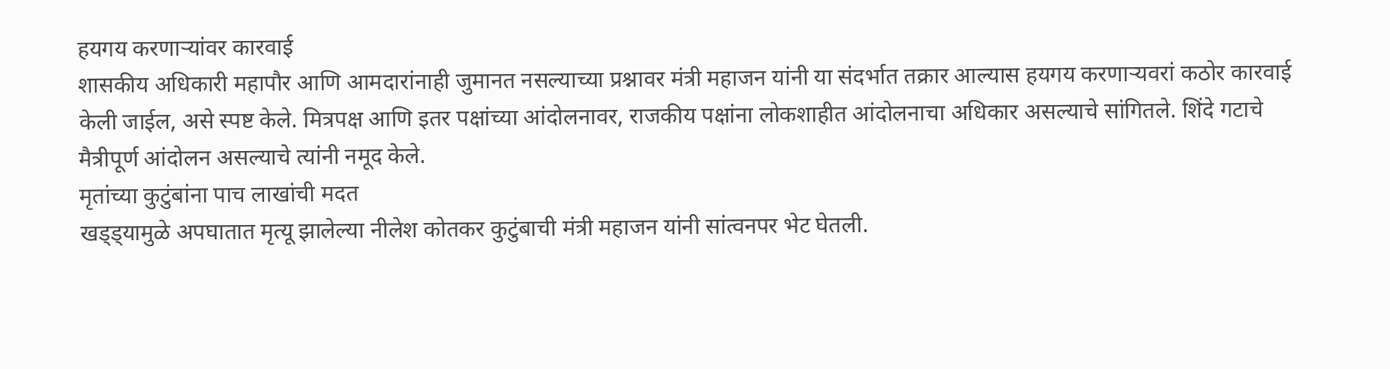हयगय करणाऱ्यांवर कारवाई
शासकीय अधिकारी महापौर आणि आमदारांनाही जुमानत नसल्याच्या प्रश्नावर मंत्री महाजन यांनी या संदर्भात तक्रार आल्यास हयगय करणाऱ्यवरां कठोर कारवाई केली जाईल, असे स्पष्ट केले. मित्रपक्ष आणि इतर पक्षांच्या आंदोलनावर, राजकीय पक्षांना लोकशाहीत आंदोलनाचा अधिकार असल्याचे सांगितले. शिंदे गटाचे मैत्रीपूर्ण आंदोलन असल्याचे त्यांनी नमूद केले.
मृतांच्या कुटुंबांना पाच लाखांची मदत
खड्ड्यामुळे अपघातात मृत्यू झालेल्या नीलेश कोतकर कुटुंबाची मंत्री महाजन यांनी सांत्वनपर भेट घेतली.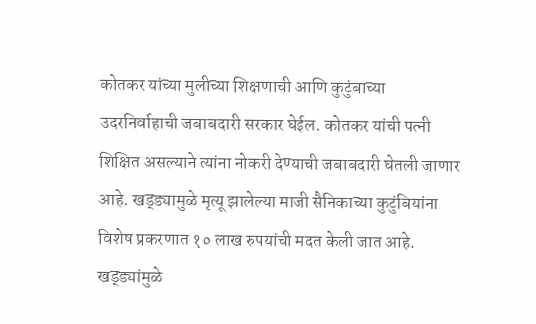कोतकर यांच्या मुलीच्या शिक्षणाची आणि कुटुंबाच्या उदरनिर्वाहाची जबाबदारी सरकार घेईल. कोतकर यांची पत्नी शिक्षित असल्याने त्यांना नोकरी देण्याची जबाबदारी घेतली जाणार आहे. खड्ड्यामुळे मृत्यू झालेल्या माजी सैनिकाच्या कुटुंबियांना विशेष प्रकरणात १० लाख रुपयांची मदत केली जात आहे. खड्ड्यांमुळे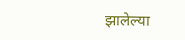झालेल्या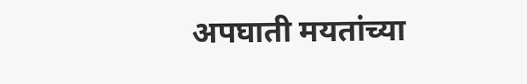अपघाती मयतांच्या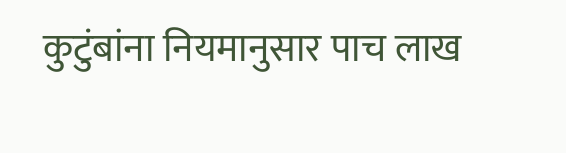कुटुंबांना नियमानुसार पाच लाख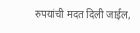रुपयांची मदत दिली जाईल,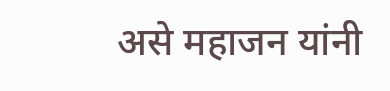असे महाजन यांनी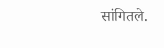सांगितले.